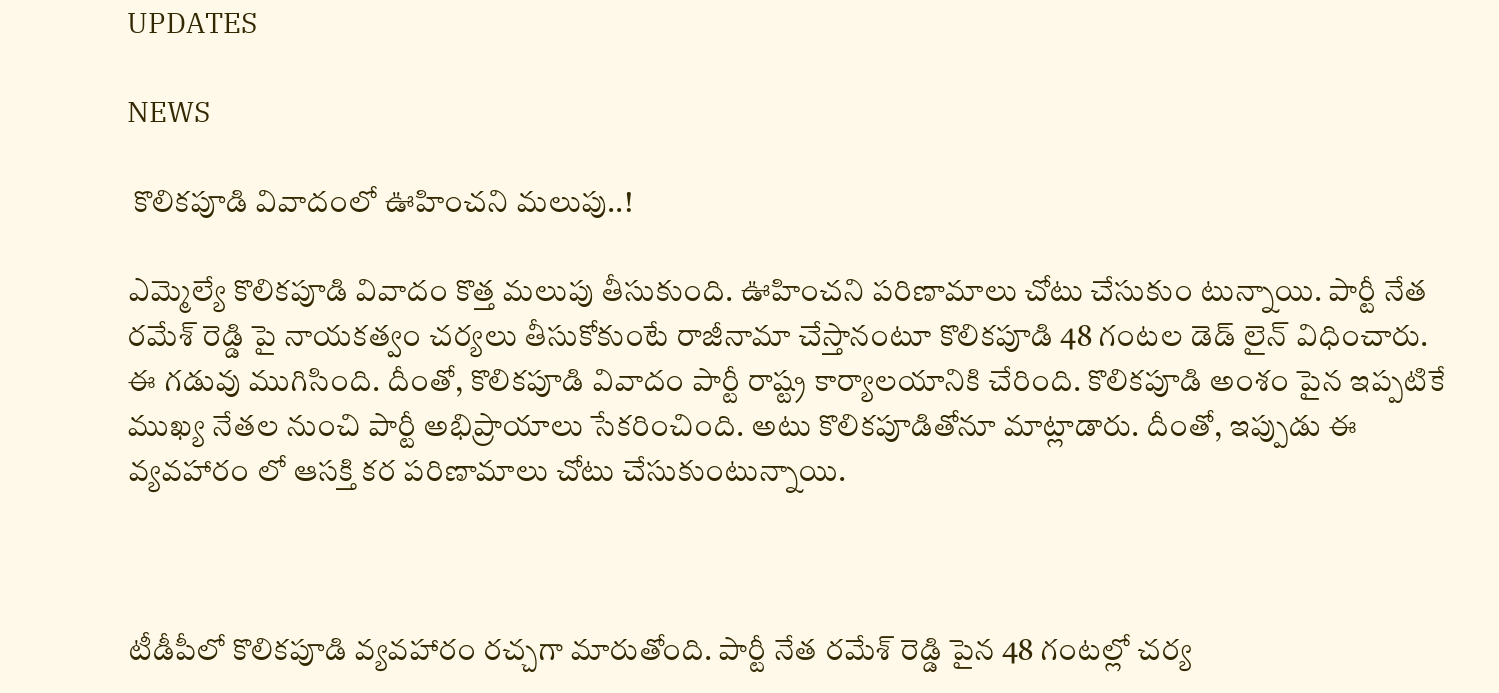UPDATES

NEWS

 కొలికపూడి వివాదంలో ఊహించని మలుపు..!

ఎమ్మెల్యే కొలికపూడి వివాదం కొత్త మలుపు తీసుకుంది. ఊహించని పరిణామాలు చోటు చేసుకుం టున్నాయి. పార్టీ నేత రమేశ్ రెడ్డి పై నాయకత్వం చర్యలు తీసుకోకుంటే రాజీనామా చేస్తానంటూ కొలికపూడి 48 గంటల డెడ్ లైన్ విధించారు. ఈ గడువు ముగిసింది. దీంతో, కొలికపూడి వివాదం పార్టీ రాష్ట్ర కార్యాలయానికి చేరింది. కొలికపూడి అంశం పైన ఇప్పటికే ముఖ్య నేతల నుంచి పార్టీ అభిప్రాయాలు సేకరించింది. అటు కొలికపూడితోనూ మాట్లాడారు. దీంతో, ఇప్పుడు ఈ వ్యవహారం లో ఆసక్తి కర పరిణామాలు చోటు చేసుకుంటున్నాయి.



టీడీపీలో కొలికపూడి వ్యవహారం రచ్చగా మారుతోంది. పార్టీ నేత రమేశ్ రెడ్డి పైన 48 గంటల్లో చర్య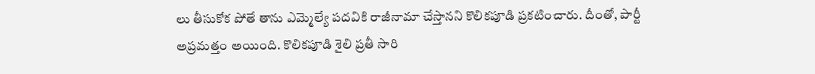లు తీసుకోక పోతే తాను ఎమ్మెల్యే పదవికి రాజీనామా చేస్తానని కొలికపూడి ప్రకటించారు. దీంతో, పార్టీ అప్రమత్తం అయింది. కొలికపూడి శైలి ప్రతీ సారి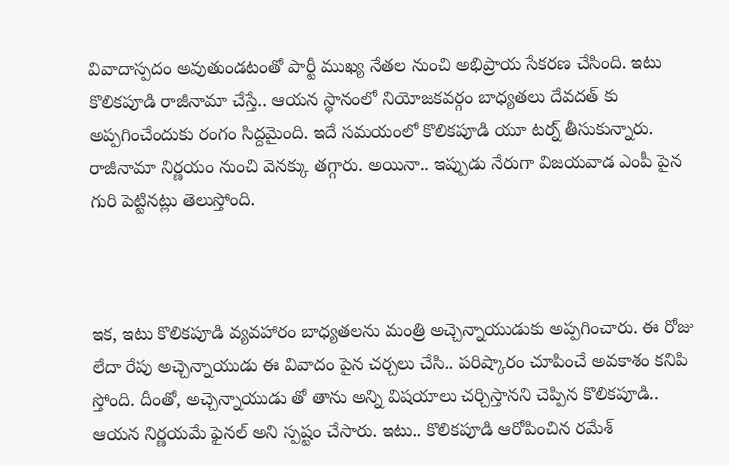వివాదాస్పదం అవుతుండటంతో పార్టీ ముఖ్య నేతల నుంచి అభిప్రాయ సేకరణ చేసింది. ఇటు కొలికపూడి రాజీనామా చేస్తే.. ఆయన స్థానంలో నియోజకవర్గం బాధ్యతలు దేవదత్ కు అప్పగించేందుకు రంగం సిద్దమైంది. ఇదే సమయంలో కొలికపూడి యూ టర్న్ తీసుకున్నారు. రాజీనామా నిర్ణయం నుంచి వెనక్కు తగ్గారు. అయినా.. ఇప్పుడు నేరుగా విజయవాడ ఎంపీ పైన గురి పెట్టినట్లు తెలుస్తోంది.



ఇక, ఇటు కొలికపూడి వ్యవహారం బాధ్యతలను మంత్రి అచ్చెన్నాయుడుకు అప్పగించారు. ఈ రోజు లేదా రేపు అచ్చెన్నాయుడు ఈ వివాదం పైన చర్చలు చేసి.. పరిష్కారం చూపించే అవకాశం కనిపి స్తోంది. దీంతో, అచ్చెన్నాయుడు తో తాను అన్ని విషయాలు చర్చిస్తానని చెప్పిన కొలికపూడి.. ఆయన నిర్ణయమే ఫైనల్ అని స్పష్టం చేసారు. ఇటు.. కొలికపూడి ఆరోపించిన రమేశ్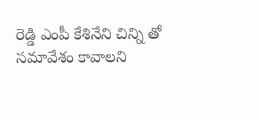రెడ్డి ఎంపీ కేశినేని చిన్ని తో సమావేశం కావాలని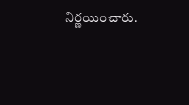నిర్ణయించారు.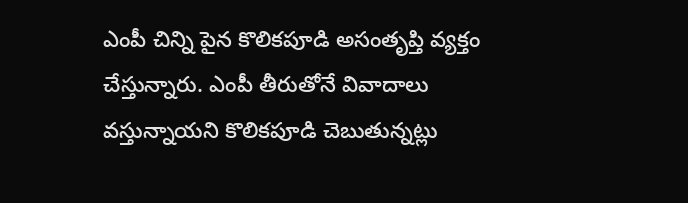ఎంపీ చిన్ని పైన కొలికపూడి అసంతృప్తి వ్యక్తం చేస్తున్నారు. ఎంపీ తీరుతోనే వివాదాలు వస్తున్నాయని కొలికపూడి చెబుతున్నట్లు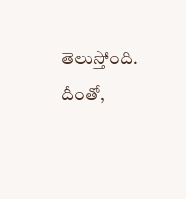తెలుస్తోంది. దీంతో,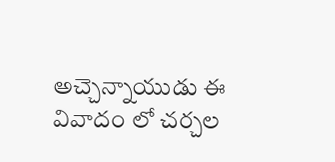అచ్చెన్నాయుడు ఈ వివాదం లో చర్చల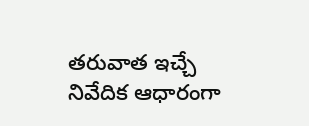తరువాత ఇచ్చే నివేదిక ఆధారంగా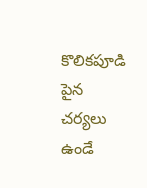కొలికపూడి పైన చర్యలు ఉండే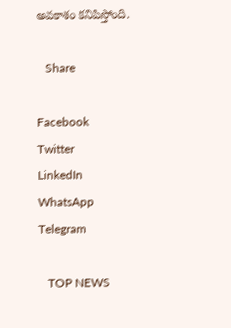అవకాశం కనిపిస్తోంది.

   Share

Facebook
Twitter
LinkedIn
WhatsApp
Telegram

   TOP NEWS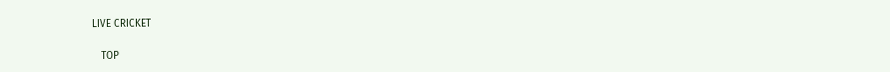LIVE CRICKET

   TOP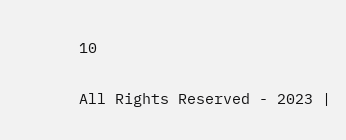10

All Rights Reserved - 2023 |